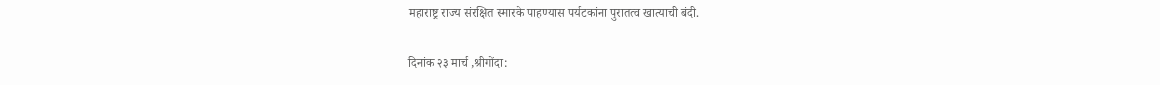महाराष्ट्र राज्य संरक्षित स्मारके पाहण्यास पर्यटकांना पुरातत्व खात्याची बंदी.

दिनांक २३ मार्च ,श्रीगोंदा: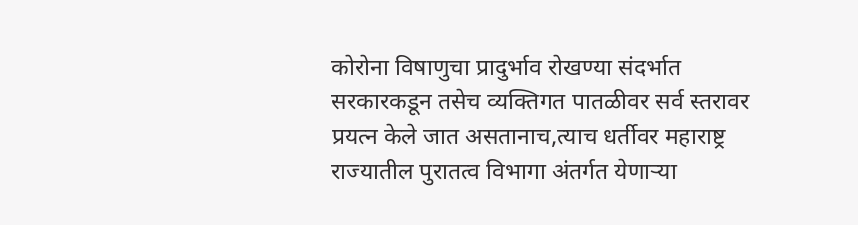कोरोना विषाणुचा प्रादुर्भाव रोखण्या संदर्भात सरकारकडून तसेच व्यक्तिगत पातळीवर सर्व स्तरावर प्रयत्न केले जात असतानाच,त्याच धर्तीवर महाराष्ट्र राज्यातील पुरातत्व विभागा अंतर्गत येणाऱ्या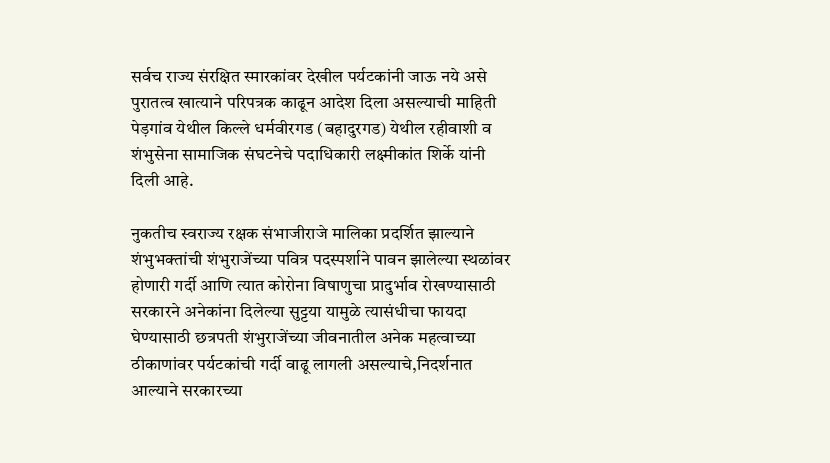सर्वच राज्य संरक्षित स्मारकांवर देखील पर्यटकांनी जाऊ नये असे पुरातत्व खात्याने परिपत्रक काढून आदेश दिला असल्याची माहिती पेड़गांव येथील किल्ले धर्मवीरगड (बहादुरगड) येथील रहीवाशी व शंभुसेना सामाजिक संघटनेचे पदाधिकारी लक्ष्मीकांत शिर्के यांनी दिली आहे.

नुकतीच स्वराज्य रक्षक संभाजीराजे मालिका प्रदर्शित झाल्याने शंभुभक्तांची शंभुराजेंच्या पवित्र पदस्पर्शाने पावन झालेल्या स्थळांवर होणारी गर्दी आणि त्यात कोरोना विषाणुचा प्रादुर्भाव रोखण्यासाठी सरकारने अनेकांना दिलेल्या सुट्टया यामुळे त्यासंधीचा फायदा घेण्यासाठी छत्रपती शंभुराजेंच्या जीवनातील अनेक महत्वाच्या ठीकाणांवर पर्यटकांची गर्दी वाढू लागली असल्याचे,निदर्शनात आल्याने सरकारच्या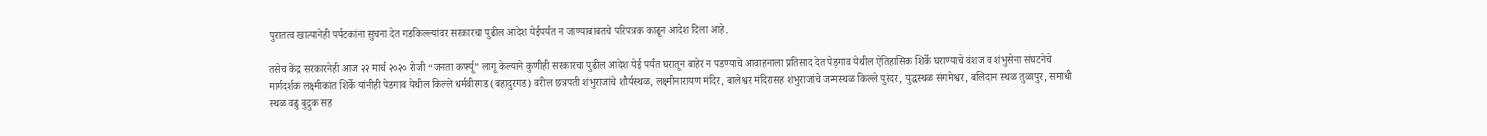पुरातत्व खात्यानेही पर्यटकांना सुचना देत गडकिल्ल्यांवर सरकारचा पुढील आदेश येईपर्यंत न जाण्याबाबतचे परिपत्रक काढून आदेश दिला आहे.

तसेच केंद्र सरकारनेही आज २२ मार्च २०२० रोजी “जनता कर्फ्यू” लागू केल्याने कुणीही सरकारचा पुढील आदेश येई पर्यंत घरातून बाहेर न पडण्याचे आवाहनाला प्रतिसाद देत पेड़गाव येथील ऐतिहासिक शिर्के घराण्याचे वंशज व शंभुसेना संघटनेचे मार्गदर्शक लक्ष्मीकांत शिर्के यांनीही पेडगाव येथील किल्ले धर्मवीरगड (बहादुरगड) वरील छत्रपती शंभुराजांचे शौर्यस्थळ, लक्ष्मीनारायण मंदिर, बालेश्वर मंदिरासह शंभुराजांचे जन्मस्थळ किल्ले पुरंदर, युद्धस्थळ संगमेश्वर, बलिदान स्थळ तुळापुर, समाधी स्थळ वढु बुद्रुक सह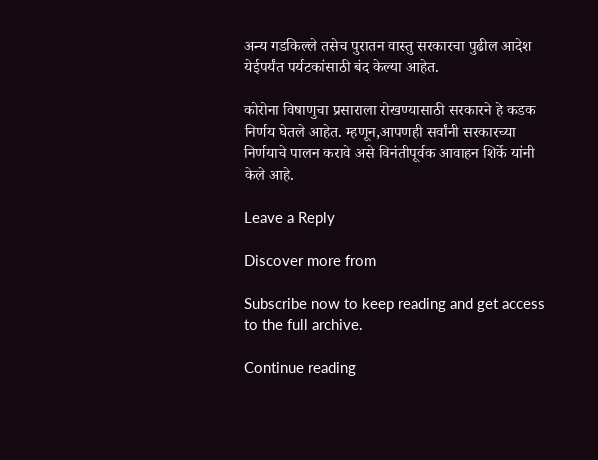अन्य गडकिल्ले तसेच पुरातन वास्तु सरकारचा पुढील आदेश येईपर्यंत पर्यटकांसाठी बंद केल्या आहेत.

कोरोना विषाणुचा प्रसाराला रोखण्यासाठी सरकारने हे कडक निर्णय घेतले आहेत. म्हणून,आपणही सर्वांनी सरकारच्या निर्णयाचे पालन करावे असे विनंतीपूर्वक आवाहन शिर्के यांनी केले आहे.

Leave a Reply

Discover more from

Subscribe now to keep reading and get access to the full archive.

Continue reading